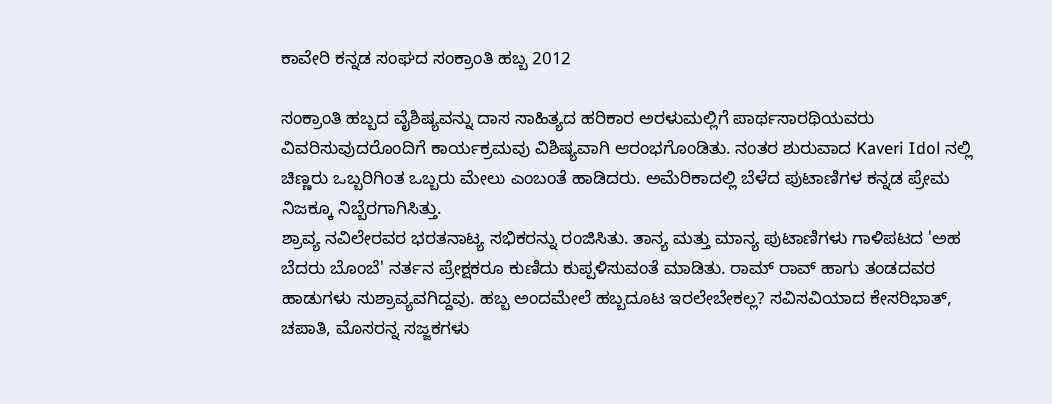ಕಾವೇರಿ ಕನ್ನಡ ಸಂಘದ ಸಂಕ್ರಾಂತಿ ಹಬ್ಬ 2012

ಸಂಕ್ರಾಂತಿ ಹಬ್ಬದ ವೈಶಿಷ್ಯವನ್ನು ದಾಸ ಸಾಹಿತ್ಯದ ಹರಿಕಾರ ಅರಳುಮಲ್ಲಿಗೆ ಪಾರ್ಥಸಾರಥಿಯವರು ವಿವರಿಸುವುದರೊಂದಿಗೆ ಕಾರ್ಯಕ್ರಮವು ವಿಶಿಷ್ಯವಾಗಿ ಆರಂಭಗೊಂಡಿತು. ನಂತರ ಶುರುವಾದ Kaveri Idol ನಲ್ಲಿ ಚಿಣ್ಣರು ಒಬ್ಬರಿಗಿಂತ ಒಬ್ಬರು ಮೇಲು ಎಂಬಂತೆ ಹಾಡಿದರು. ಅಮೆರಿಕಾದಲ್ಲಿ ಬೆಳೆದ ಪುಟಾಣಿಗಳ ಕನ್ನಡ ಪ್ರೇಮ ನಿಜಕ್ಕೂ ನಿಬ್ಬೆರಗಾಗಿಸಿತ್ತು.
ಶ್ರಾವ್ಯ ನವಿಲೇರವರ ಭರತನಾಟ್ಯ ಸಭಿಕರನ್ನು ರಂಜಿಸಿತು. ತಾನ್ಯ ಮತ್ತು ಮಾನ್ಯ ಪುಟಾಣಿಗಳು ಗಾಳಿಪಟದ 'ಅಹ ಬೆದರು ಬೊಂಬೆ' ನರ್ತನ ಪ್ರೇಕ್ಷಕರೂ ಕುಣಿದು ಕುಪ್ಪಳಿಸುವಂತೆ ಮಾಡಿತು. ರಾಮ್ ರಾವ್ ಹಾಗು ತಂಡದವರ ಹಾಡುಗಳು ಸುಶ್ರಾವ್ಯವಗಿದ್ದವು. ಹಬ್ಬ ಅಂದಮೇಲೆ ಹಬ್ಬದೂಟ ಇರಲೇಬೇಕಲ್ಲ? ಸವಿಸವಿಯಾದ ಕೇಸರಿಭಾತ್, ಚಪಾತಿ, ಮೊಸರನ್ನ ಸಜ್ಜಕಗಳು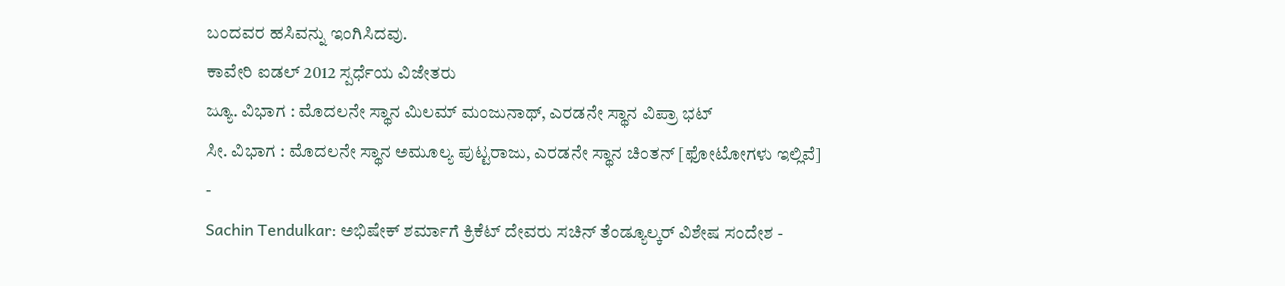ಬಂದವರ ಹಸಿವನ್ನು ಇಂಗಿಸಿದವು.
ಕಾವೇರಿ ಐಡಲ್ 2012 ಸ್ಪರ್ಧೆಯ ವಿಜೇತರು
ಜ್ಯೂ. ವಿಭಾಗ : ಮೊದಲನೇ ಸ್ಥಾನ ಮಿಲಮ್ ಮಂಜುನಾಥ್, ಎರಡನೇ ಸ್ಥಾನ ವಿಪ್ರಾ ಭಟ್
ಸೀ. ವಿಭಾಗ : ಮೊದಲನೇ ಸ್ಥಾನ ಅಮೂಲ್ಯ ಪುಟ್ಟರಾಜು, ಎರಡನೇ ಸ್ಥಾನ ಚಿಂತನ್ [ಫೋಟೋಗಳು ಇಲ್ಲಿವೆ]
-
Sachin Tendulkar: ಅಭಿಷೇಕ್ ಶರ್ಮಾಗೆ ಕ್ರಿಕೆಟ್ ದೇವರು ಸಚಿನ್ ತೆಂಡ್ಯೂಲ್ಕರ್ ವಿಶೇಷ ಸಂದೇಶ -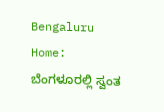Bengaluru Home: ಬೆಂಗಳೂರಲ್ಲಿ ಸ್ವಂತ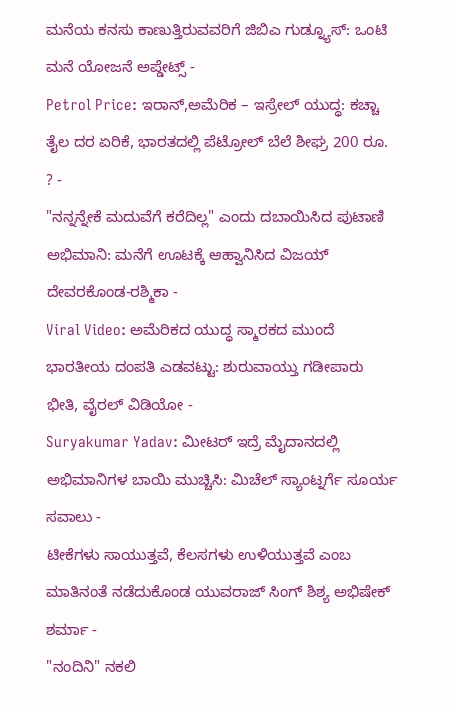ಮನೆಯ ಕನಸು ಕಾಣುತ್ತಿರುವವರಿಗೆ ಜಿಬಿಎ ಗುಡ್ನ್ಯೂಸ್: ಒಂಟಿ ಮನೆ ಯೋಜನೆ ಅಪ್ಡೇಟ್ಸ್ -
Petrol Price: ಇರಾನ್,ಅಮೆರಿಕ – ಇಸ್ರೇಲ್ ಯುದ್ಧ: ಕಚ್ಚಾ ತೈಲ ದರ ಏರಿಕೆ, ಭಾರತದಲ್ಲಿ ಪೆಟ್ರೋಲ್ ಬೆಲೆ ಶೀಘ್ರ 200 ರೂ. ? -
"ನನ್ನನ್ನೇಕೆ ಮದುವೆಗೆ ಕರೆದಿಲ್ಲ" ಎಂದು ದಬಾಯಿಸಿದ ಪುಟಾಣಿ ಅಭಿಮಾನಿ: ಮನೆಗೆ ಊಟಕ್ಕೆ ಆಹ್ವಾನಿಸಿದ ವಿಜಯ್ ದೇವರಕೊಂಡ-ರಶ್ಮಿಕಾ -
Viral Video: ಅಮೆರಿಕದ ಯುದ್ಧ ಸ್ಮಾರಕದ ಮುಂದೆ ಭಾರತೀಯ ದಂಪತಿ ಎಡವಟ್ಟು: ಶುರುವಾಯ್ತು ಗಡೀಪಾರು ಭೀತಿ, ವೈರಲ್ ವಿಡಿಯೋ -
Suryakumar Yadav: ಮೀಟರ್ ಇದ್ರೆ ಮೈದಾನದಲ್ಲಿ ಅಭಿಮಾನಿಗಳ ಬಾಯಿ ಮುಚ್ಚಿಸಿ: ಮಿಚೆಲ್ ಸ್ಯಾಂಟ್ನರ್ಗೆ ಸೂರ್ಯ ಸವಾಲು -
ಟೀಕೆಗಳು ಸಾಯುತ್ತವೆ, ಕೆಲಸಗಳು ಉಳಿಯುತ್ತವೆ ಎಂಬ ಮಾತಿನಂತೆ ನಡೆದುಕೊಂಡ ಯುವರಾಜ್ ಸಿಂಗ್ ಶಿಶ್ಯ ಅಭಿಷೇಕ್ ಶರ್ಮಾ -
"ನಂದಿನಿ" ನಕಲಿ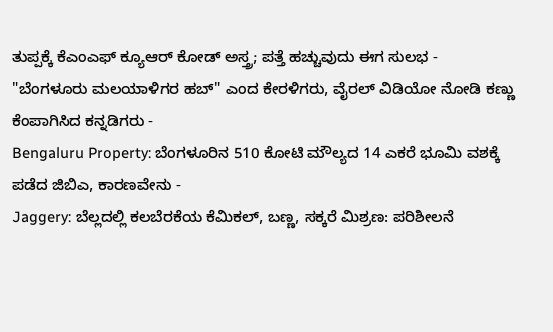ತುಪ್ಪಕ್ಕೆ ಕೆಎಂಎಫ್ ಕ್ಯೂಆರ್ ಕೋಡ್ ಅಸ್ತ್ರ; ಪತ್ತೆ ಹಚ್ಚುವುದು ಈಗ ಸುಲಭ -
"ಬೆಂಗಳೂರು ಮಲಯಾಳಿಗರ ಹಬ್" ಎಂದ ಕೇರಳಿಗರು, ವೈರಲ್ ವಿಡಿಯೋ ನೋಡಿ ಕಣ್ಣು ಕೆಂಪಾಗಿಸಿದ ಕನ್ನಡಿಗರು -
Bengaluru Property: ಬೆಂಗಳೂರಿನ 510 ಕೋಟಿ ಮೌಲ್ಯದ 14 ಎಕರೆ ಭೂಮಿ ವಶಕ್ಕೆ ಪಡೆದ ಜಿಬಿಎ, ಕಾರಣವೇನು -
Jaggery: ಬೆಲ್ಲದಲ್ಲಿ ಕಲಬೆರಕೆಯ ಕೆಮಿಕಲ್, ಬಣ್ಣ, ಸಕ್ಕರೆ ಮಿಶ್ರಣ: ಪರಿಶೀಲನೆ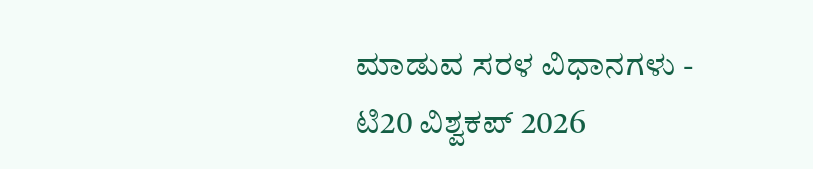ಮಾಡುವ ಸರಳ ವಿಧಾನಗಳು -
ಟಿ20 ವಿಶ್ವಕಪ್ 2026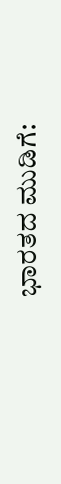ಭಾರತದ ಮುಡಿಗೆ: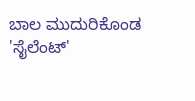ಬಾಲ ಮುದುರಿಕೊಂಡ 'ಸೈಲೆಂಟ್'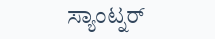ಸ್ಯಾಂಟ್ನರ್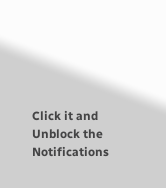Click it and Unblock the Notifications